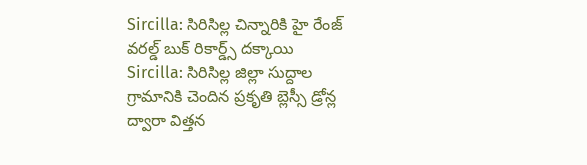Sircilla: సిరిసిల్ల చిన్నారికి హై రేంజ్ వరల్డ్ బుక్ రికార్డ్స్ దక్కాయి
Sircilla: సిరిసిల్ల జిల్లా సుద్దాల గ్రామానికి చెందిన ప్రకృతి బ్లెస్సీ డ్రోన్ల ద్వారా విత్తన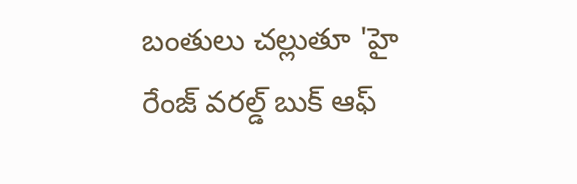బంతులు చల్లుతూ 'హై రేంజ్ వరల్డ్ బుక్ ఆఫ్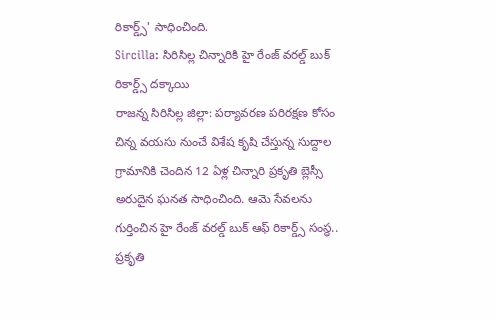రికార్డ్స్' సాధించింది.
Sircilla: సిరిసిల్ల చిన్నారికి హై రేంజ్ వరల్డ్ బుక్ రికార్డ్స్ దక్కాయి
రాజన్న సిరిసిల్ల జిల్లా: పర్యావరణ పరిరక్షణ కోసం చిన్న వయసు నుంచే విశేష కృషి చేస్తున్న సుద్దాల గ్రామానికి చెందిన 12 ఏళ్ల చిన్నారి ప్రకృతి బ్లెస్సీ అరుదైన ఘనత సాధించింది. ఆమె సేవలను గుర్తించిన హై రేంజ్ వరల్డ్ బుక్ ఆఫ్ రికార్డ్స్ సంస్థ.. ప్రకృతి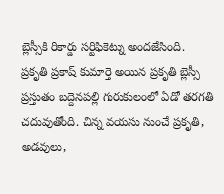బ్లెస్సీకి రికార్డు సర్టిఫికెట్ను అందజేసింది.
ప్రకృతి ప్రకాష్ కుమార్తె అయిన ప్రకృతి బ్లెస్సీ ప్రస్తుతం బద్దెనపల్లి గురుకులంలో ఏడో తరగతి చదువుతోంది. చిన్న వయసు నుంచే ప్రకృతి, అడవులు,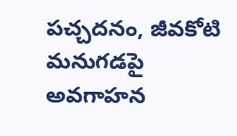పచ్చదనం, జీవకోటి మనుగడపై అవగాహన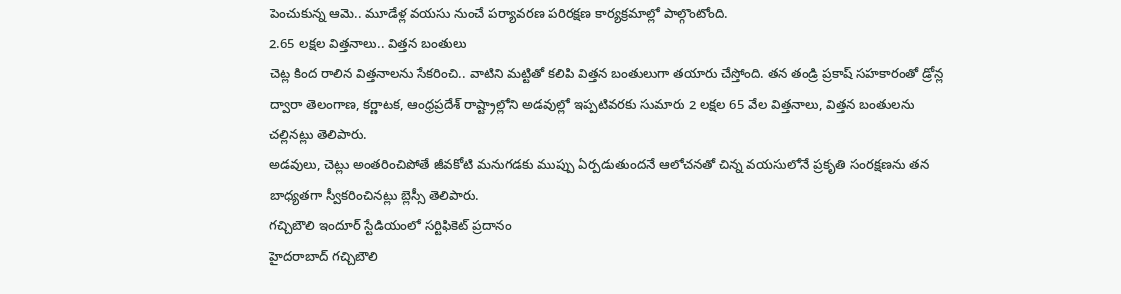పెంచుకున్న ఆమె.. మూడేళ్ల వయసు నుంచే పర్యావరణ పరిరక్షణ కార్యక్రమాల్లో పాల్గొంటోంది.
2.65 లక్షల విత్తనాలు.. విత్తన బంతులు
చెట్ల కింద రాలిన విత్తనాలను సేకరించి.. వాటిని మట్టితో కలిపి విత్తన బంతులుగా తయారు చేస్తోంది. తన తండ్రి ప్రకాష్ సహకారంతో డ్రోన్ల ద్వారా తెలంగాణ, కర్ణాటక, ఆంధ్రప్రదేశ్ రాష్ట్రాల్లోని అడవుల్లో ఇప్పటివరకు సుమారు 2 లక్షల 65 వేల విత్తనాలు, విత్తన బంతులను చల్లినట్లు తెలిపారు.
అడవులు, చెట్లు అంతరించిపోతే జీవకోటి మనుగడకు ముప్పు ఏర్పడుతుందనే ఆలోచనతో చిన్న వయసులోనే ప్రకృతి సంరక్షణను తన బాధ్యతగా స్వీకరించినట్లు బ్లెస్సీ తెలిపారు.
గచ్చిబౌలి ఇందూర్ స్టేడియంలో సర్టిఫికెట్ ప్రదానం
హైదరాబాద్ గచ్చిబౌలి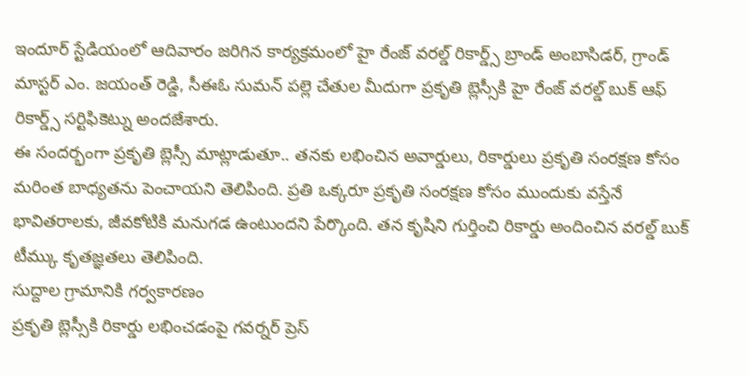ఇందూర్ స్టేడియంలో ఆదివారం జరిగిన కార్యక్రమంలో హై రేంజ్ వరల్డ్ రికార్డ్స్ బ్రాండ్ అంబాసిడర్, గ్రాండ్ మాస్టర్ ఎం. జయంత్ రెడ్డి, సీఈఓ సుమన్ పల్లె చేతుల మీదుగా ప్రకృతి బ్లెస్సీకి హై రేంజ్ వరల్డ్ బుక్ ఆఫ్ రికార్డ్స్ సర్టిఫికెట్ను అందజేశారు.
ఈ సందర్భంగా ప్రకృతి బ్లెస్సీ మాట్లాడుతూ.. తనకు లభించిన అవార్డులు, రికార్డులు ప్రకృతి సంరక్షణ కోసం మరింత బాధ్యతను పెంచాయని తెలిపింది. ప్రతి ఒక్కరూ ప్రకృతి సంరక్షణ కోసం ముందుకు వస్తేనే భావితరాలకు, జీవకోటికి మనుగడ ఉంటుందని పేర్కొంది. తన కృషిని గుర్తించి రికార్డు అందించిన వరల్డ్ బుక్ టీమ్కు కృతజ్ఞతలు తెలిపింది.
సుద్దాల గ్రామానికి గర్వకారణం
ప్రకృతి బ్లెస్సీకి రికార్డు లభించడంపై గవర్నర్ ప్రెస్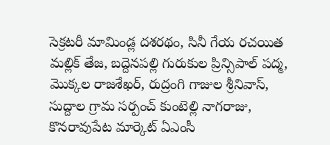సెక్రటరీ మామిండ్ల దశరథం, సినీ గేయ రచయిత మల్లిక్ తేజ, బద్దెనపల్లి గురుకుల ప్రిన్సిపాల్ పద్మ, మొక్కల రాజశేఖర్, రుద్రంగి గాజుల శ్రీనివాస్, సుద్దాల గ్రామ సర్పంచ్ కుంటెల్లి నాగరాజు, కొనరావుపేట మార్కెట్ ఏఎంసీ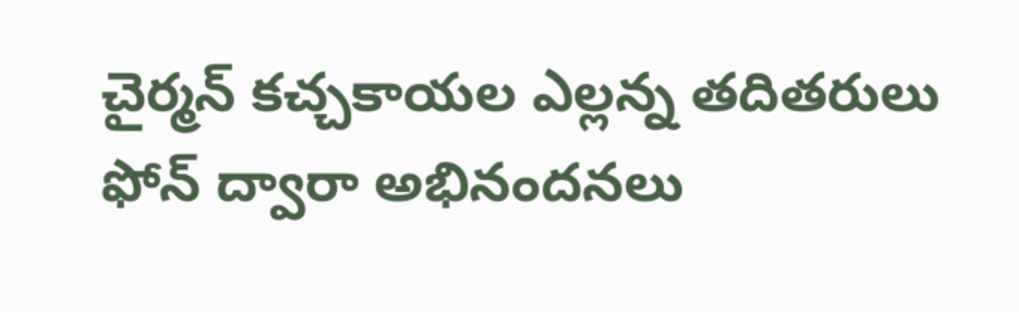చైర్మన్ కచ్చకాయల ఎల్లన్న తదితరులు ఫోన్ ద్వారా అభినందనలు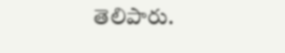తెలిపారు.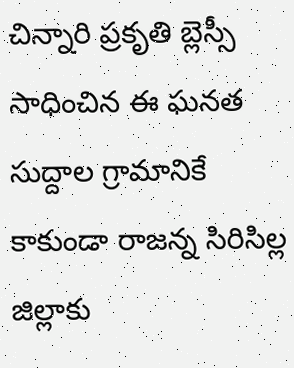చిన్నారి ప్రకృతి బ్లెస్సీ సాధించిన ఈ ఘనత సుద్దాల గ్రామానికే కాకుండా రాజన్న సిరిసిల్ల జిల్లాకు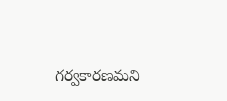గర్వకారణమని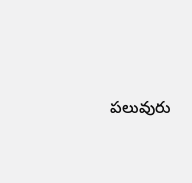పలువురు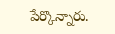పేర్కొన్నారు.